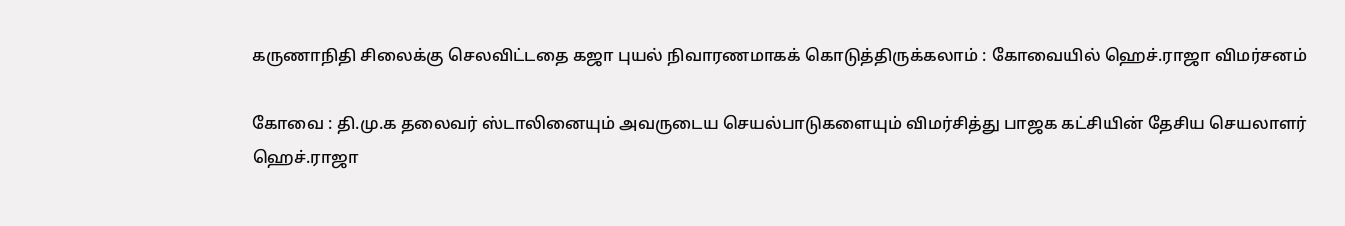கருணாநிதி சிலைக்கு செலவிட்டதை கஜா புயல் நிவாரணமாகக் கொடுத்திருக்கலாம் : கோவையில் ஹெச்.ராஜா விமர்சனம்

கோவை : தி.மு.க தலைவர் ஸ்டாலினையும் அவருடைய செயல்பாடுகளையும் விமர்சித்து பாஜக கட்சியின் தேசிய செயலாளர் ஹெச்.ராஜா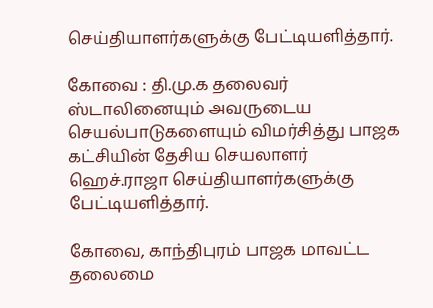செய்தியாளர்களுக்கு பேட்டியளித்தார்.

கோவை : தி.மு.க தலைவர் ஸ்டாலினையும் அவருடைய செயல்பாடுகளையும் விமர்சித்து பாஜக கட்சியின் தேசிய செயலாளர் ஹெச்.ராஜா செய்தியாளர்களுக்கு பேட்டியளித்தார்.

கோவை, காந்திபுரம் பாஜக மாவட்ட தலைமை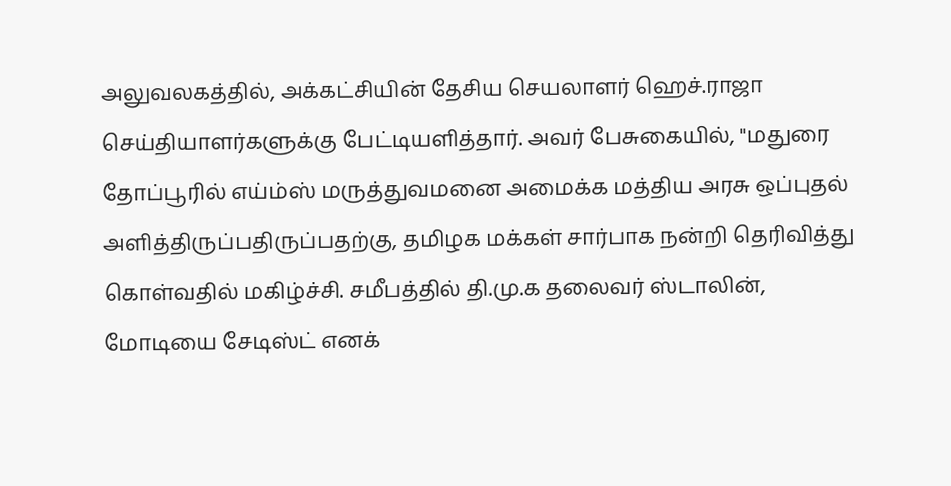அலுவலகத்தில், அக்கட்சியின் தேசிய செயலாளர் ஹெச்.ராஜா செய்தியாளர்களுக்கு பேட்டியளித்தார். அவர் பேசுகையில், "மதுரை தோப்பூரில் எய்ம்ஸ் மருத்துவமனை அமைக்க மத்திய அரசு ஒப்புதல் அளித்திருப்பதிருப்பதற்கு, தமிழக மக்கள் சார்பாக நன்றி தெரிவித்து கொள்வதில் மகிழ்ச்சி. சமீபத்தில் தி.மு.க தலைவர் ஸ்டாலின், மோடியை சேடிஸ்ட் எனக்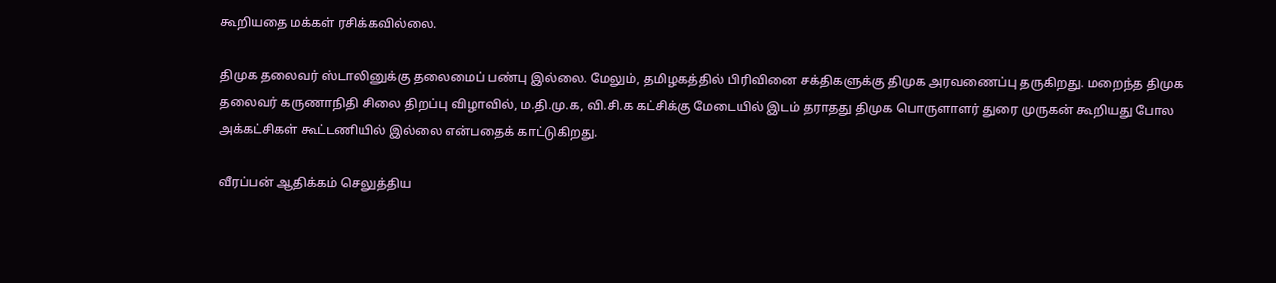கூறியதை மக்கள் ரசிக்கவில்லை.

திமுக தலைவர் ஸ்டாலினுக்கு தலைமைப் பண்பு இல்லை. மேலும், தமிழகத்தில் பிரிவினை சக்திகளுக்கு திமுக அரவணைப்பு தருகிறது. மறைந்த திமுக தலைவர் கருணாநிதி சிலை திறப்பு விழாவில், ம.தி.மு.க, வி.சி.க கட்சிக்கு மேடையில் இடம் தராதது திமுக பொருளாளர் துரை முருகன் கூறியது போல அக்கட்சிகள் கூட்டணியில் இல்லை என்பதைக் காட்டுகிறது.

வீரப்பன் ஆதிக்கம் செலுத்திய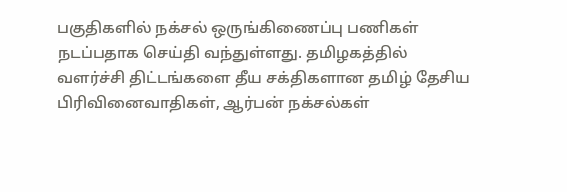பகுதிகளில் நக்சல் ஒருங்கிணைப்பு பணிகள் நடப்பதாக செய்தி வந்துள்ளது. தமிழகத்தில் வளர்ச்சி திட்டங்களை தீய சக்திகளான தமிழ் தேசிய பிரிவினைவாதிகள், ஆர்பன் நக்சல்கள்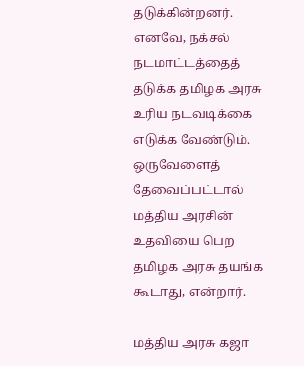தடுக்கின்றனர். எனவே, நக்சல் நடமாட்டத்தைத் தடுக்க தமிழக அரசு உரிய நடவடிக்கை எடுக்க வேண்டும். ஒருவேளைத் தேவைப்பட்டால் மத்திய அரசின் உதவியை பெற தமிழக அரசு தயங்க கூடாது, என்றார்.

மத்திய அரசு கஜா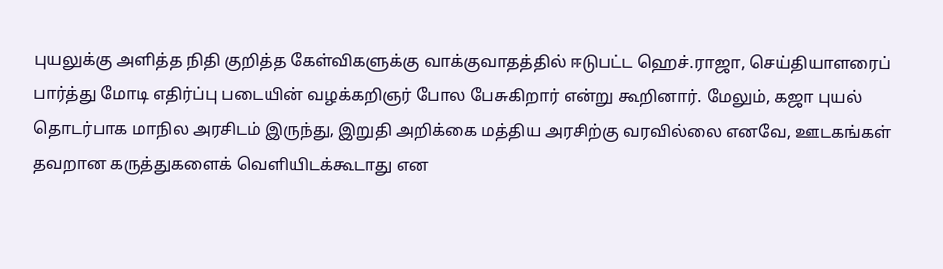புயலுக்கு அளித்த நிதி குறித்த கேள்விகளுக்கு வாக்குவாதத்தில் ஈடுபட்ட ஹெச்.ராஜா, செய்தியாளரைப் பார்த்து மோடி எதிர்ப்பு படையின் வழக்கறிஞர் போல பேசுகிறார் என்று கூறினார். மேலும், கஜா புயல் தொடர்பாக மாநில அரசிடம் இருந்து, இறுதி அறிக்கை மத்திய அரசிற்கு வரவில்லை எனவே, ஊடகங்கள் தவறான கருத்துகளைக் வெளியிடக்கூடாது என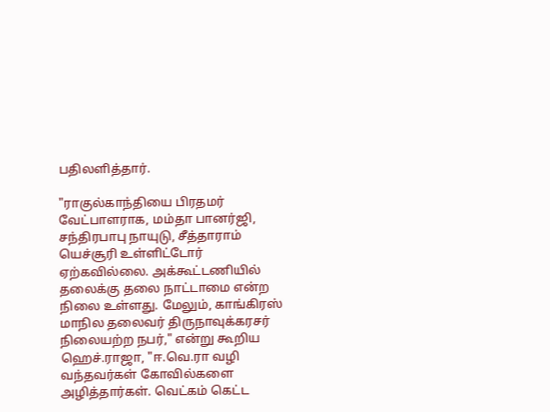பதிலளித்தார்.

"ராகுல்காந்தியை பிரதமர் வேட்பாளராக, மம்தா பானர்ஜி, சந்திரபாபு நாயுடு, சீத்தாராம் யெச்சூரி உள்ளிட்டோர் ஏற்கவில்லை. அக்கூட்டணியில் தலைக்கு தலை நாட்டாமை என்ற நிலை உள்ளது. மேலும், காங்கிரஸ் மாநில தலைவர் திருநாவுக்கரசர் நிலையற்ற நபர்," என்று கூறிய ஹெச்.ராஜா, "ஈ.வெ.ரா வழி வந்தவர்கள் கோவில்களை அழித்தார்கள். வெட்கம் கெட்ட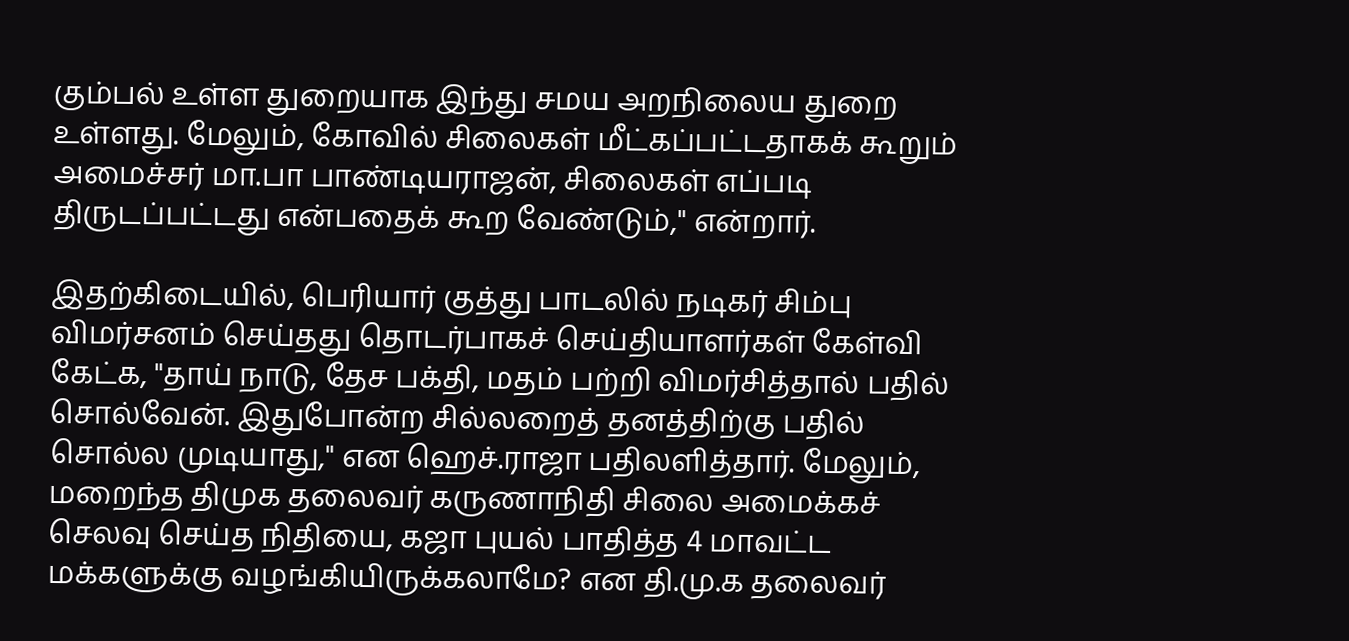கும்பல் உள்ள துறையாக இந்து சமய அறநிலைய துறை உள்ளது. மேலும், கோவில் சிலைகள் மீட்கப்பட்டதாகக் கூறும் அமைச்சர் மா.பா பாண்டியராஜன், சிலைகள் எப்படி திருடப்பட்டது என்பதைக் கூற வேண்டும்," என்றார்.

இதற்கிடையில், பெரியார் குத்து பாடலில் நடிகர் சிம்பு விமர்சனம் செய்தது தொடர்பாகச் செய்தியாளர்கள் கேள்வி கேட்க, "தாய் நாடு, தேச பக்தி, மதம் பற்றி விமர்சித்தால் பதில் சொல்வேன். இதுபோன்ற சில்லறைத் தனத்திற்கு பதில் சொல்ல முடியாது," என ஹெச்.ராஜா பதிலளித்தார். மேலும், மறைந்த திமுக தலைவர் கருணாநிதி சிலை அமைக்கச் செலவு செய்த நிதியை, கஜா புயல் பாதித்த 4 மாவட்ட மக்களுக்கு வழங்கியிருக்கலாமே? என தி.மு.க தலைவர்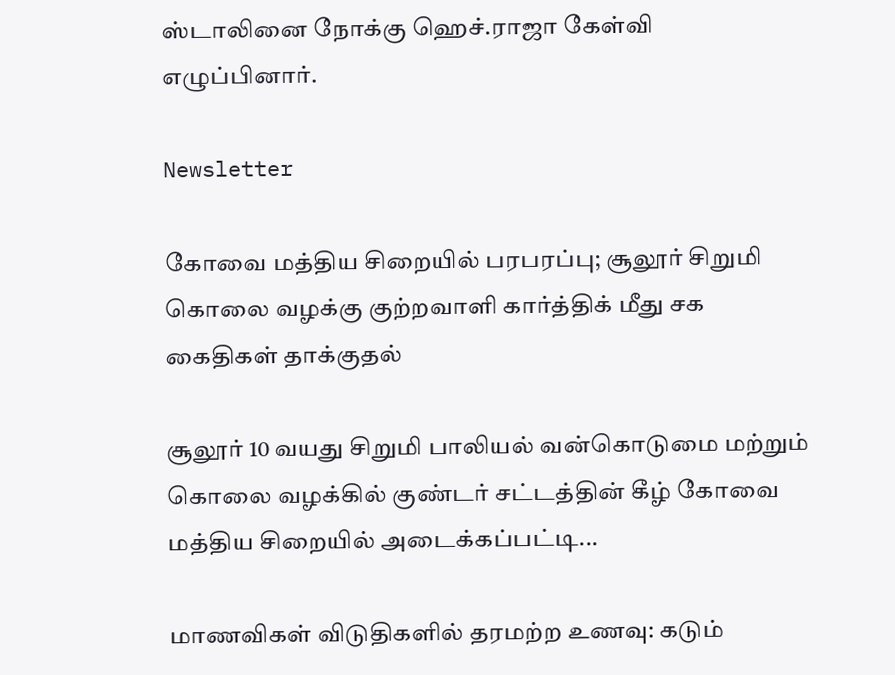ஸ்டாலினை நோக்கு ஹெச்.ராஜா கேள்வி எழுப்பினார்.

Newsletter

கோவை மத்திய சிறையில் பரபரப்பு; சூலூர் சிறுமி கொலை வழக்கு குற்றவாளி கார்த்திக் மீது சக கைதிகள் தாக்குதல்

சூலூர் 10 வயது சிறுமி பாலியல் வன்கொடுமை மற்றும் கொலை வழக்கில் குண்டர் சட்டத்தின் கீழ் கோவை மத்திய சிறையில் அடைக்கப்பட்டி...

மாணவிகள் விடுதிகளில் தரமற்ற உணவு: கடும்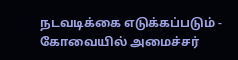நடவடிக்கை எடுக்கப்படும் - கோவையில் அமைச்சர்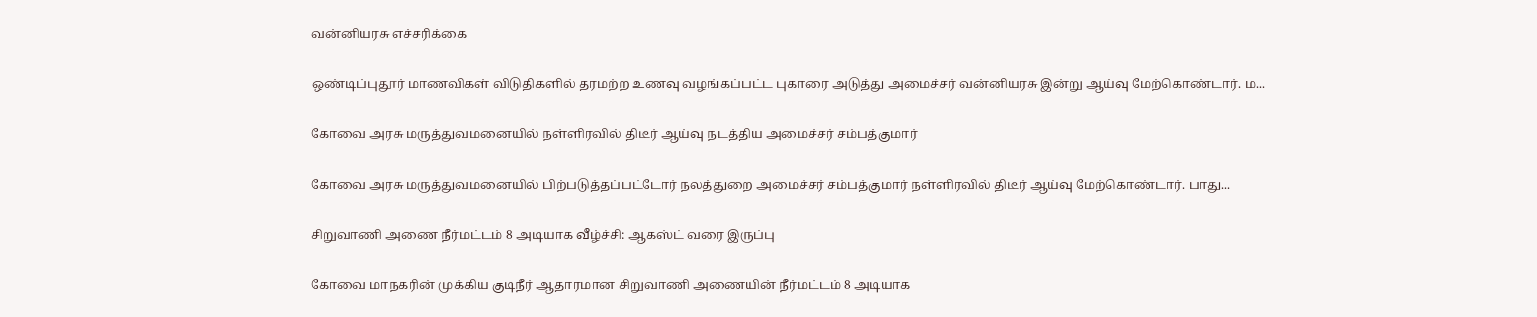வன்னியரசு எச்சரிக்கை

ஒண்டிப்புதூர் மாணவிகள் விடுதிகளில் தரமற்ற உணவு வழங்கப்பட்ட புகாரை அடுத்து அமைச்சர் வன்னியரசு இன்று ஆய்வு மேற்கொண்டார். ம...

கோவை அரசு மருத்துவமனையில் நள்ளிரவில் திடீர் ஆய்வு நடத்திய அமைச்சர் சம்பத்குமார்

கோவை அரசு மருத்துவமனையில் பிற்படுத்தப்பட்டோர் நலத்துறை அமைச்சர் சம்பத்குமார் நள்ளிரவில் திடீர் ஆய்வு மேற்கொண்டார். பாது...

சிறுவாணி அணை நீர்மட்டம் 8 அடியாக வீழ்ச்சி: ஆகஸ்ட் வரை இருப்பு

கோவை மாநகரின் முக்கிய குடிநீர் ஆதாரமான சிறுவாணி அணையின் நீர்மட்டம் 8 அடியாக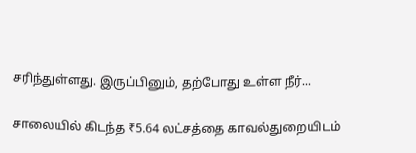சரிந்துள்ளது. இருப்பினும், தற்போது உள்ள நீர்...

சாலையில் கிடந்த ₹5.64 லட்சத்தை காவல்துறையிடம்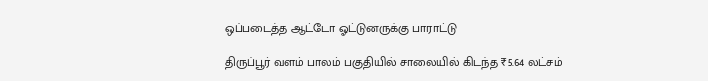ஒப்படைத்த ஆட்டோ ஓட்டுனருக்கு பாராட்டு

திருப்பூர் வளம் பாலம் பகுதியில் சாலையில் கிடந்த ₹5.64 லட்சம்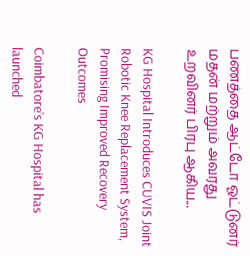பணத்தை ஆட்டோ ஓட்டுனர் மதன் மற்றும் அவரது உறவினர் பிரபு ஆகிய...

KG Hospital Introduces CUVIS Joint Robotic Knee Replacement System, Promising Improved Recovery Outcomes

Coimbatore’s KG Hospital has launched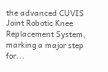the advanced CUVIS Joint Robotic Knee Replacement System, marking a major step for...